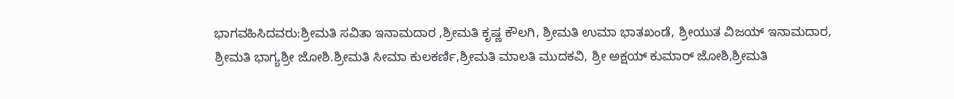ಭಾಗವಹಿಸಿದವರು:ಶ್ರೀಮತಿ ಸವಿತಾ ಇನಾಮದಾರ ,ಶ್ರೀಮತಿ ಕೃಷ್ಣ ಕೌಲಗಿ, ಶ್ರೀಮತಿ ಉಮಾ ಭಾತಖಂಡೆ, ಶ್ರೀಯುತ ವಿಜಯ್ ಇನಾಮದಾರ, ಶ್ರೀಮತಿ ಭಾಗ್ಯಶ್ರೀ ಜೋಶಿ.ಶ್ರೀಮತಿ ಸೀಮಾ ಕುಲಕರ್ಣಿ,ಶ್ರೀಮತಿ ಮಾಲತಿ ಮುದಕವಿ, ಶ್ರೀ ಅಕ್ಷಯ್ ಕುಮಾರ್ ಜೋಶಿ,ಶ್ರೀಮತಿ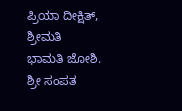ಪ್ರಿಯಾ ದೀಕ್ಷಿತ್, ಶ್ರೀಮತಿ ಭಾಮತಿ ಜೋಶಿ. ಶ್ರೀ ಸಂಪತ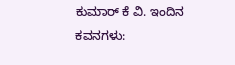ಕುಮಾರ್ ಕೆ ವಿ. ಇಂದಿನ ಕವನಗಳು: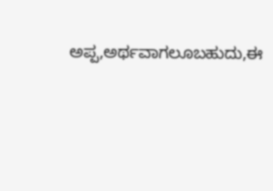ಅಪ್ಪ,ಅರ್ಥವಾಗಲೂಬಹುದು,ಈ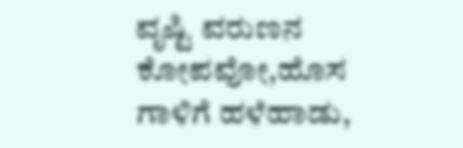ವೃಷ್ಟಿ ವರುಣನ ಕೋಪವೋ,ಹೊಸ ಗಾಳಿಗೆ ಹಳೆಹಾಡು,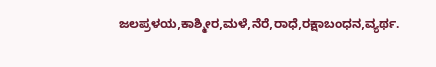ಜಲಪ್ರಳಯ,ಕಾಶ್ಮೀರ,ಮಳೆ,ನೆರೆ,ರಾಧೆ,ರಕ್ಷಾಬಂಧನ,ವ್ಯರ್ಥ.